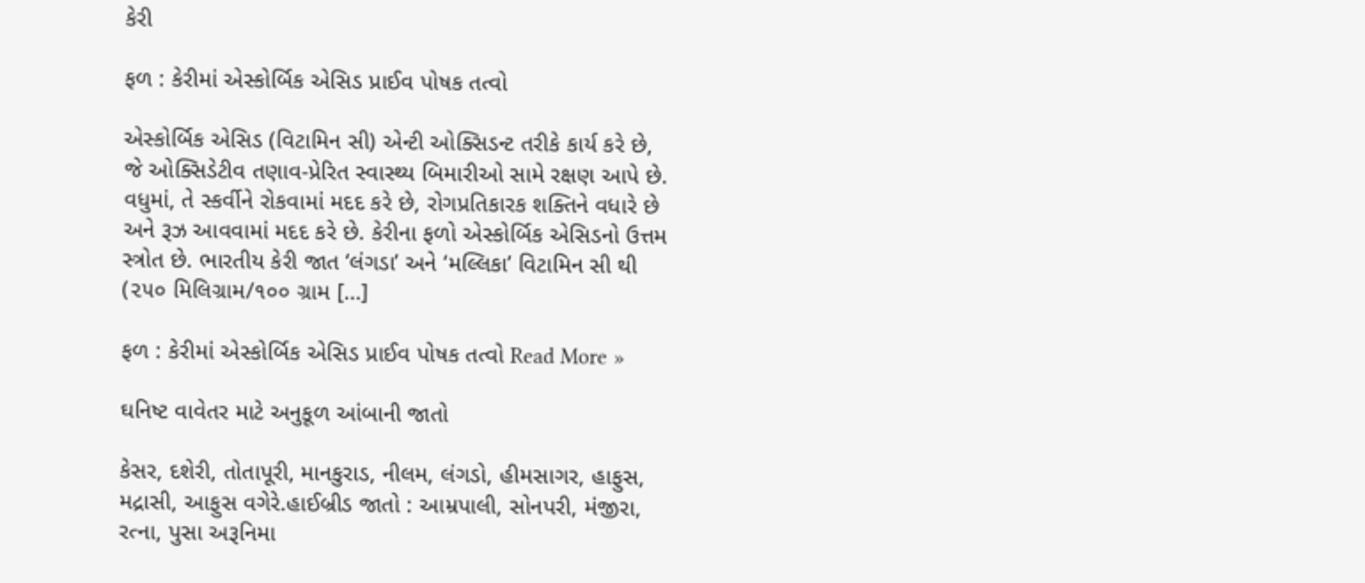કેરી

ફળ : કેરીમાં એસ્કોર્બિક એસિડ પ્રાઈવ પોષક તત્વો

એસ્કોર્બિક એસિડ (વિટામિન સી) એન્ટી ઓક્સિડન્ટ તરીકે કાર્ય કરે છે, જે ઓક્સિડેટીવ તણાવ-પ્રેરિત સ્વાસ્થ્ય બિમારીઓ સામે રક્ષણ આપે છે. વધુમાં, તે સ્કર્વીને રોકવામાં મદદ કરે છે, રોગપ્રતિકારક શક્તિને વધારે છે અને રૂઝ આવવામાં મદદ કરે છે. કેરીના ફળો એસ્કોર્બિક એસિડનો ઉત્તમ સ્ત્રોત છે. ભારતીય કેરી જાત ‘લંગડા’ અને ‘મલ્લિકા’ વિટામિન સી થી (૨૫૦ મિલિગ્રામ/૧૦૦ ગ્રામ […]

ફળ : કેરીમાં એસ્કોર્બિક એસિડ પ્રાઈવ પોષક તત્વો Read More »

ઘનિષ્ટ વાવેતર માટે અનુકૂળ આંબાની જાતો

કેસર, દશેરી, તોતાપૂરી, માનકુરાડ, નીલમ, લંગડો, હીમસાગર, હાફુસ, મદ્રાસી, આફુસ વગેરે.હાઈબ્રીડ જાતો : આમ્રપાલી, સોનપરી, મંજીરા, રત્ના, પુસા અરૂનિમા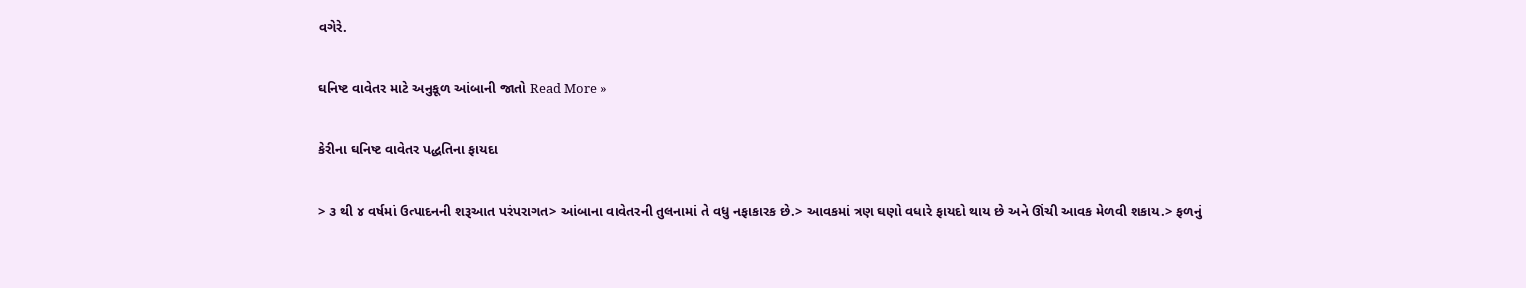વગેરે.

ઘનિષ્ટ વાવેતર માટે અનુકૂળ આંબાની જાતો Read More »

કેરીના ઘનિષ્ટ વાવેતર પદ્ધતિના ફાયદા

> ૩ થી ૪ વર્ષમાં ઉત્પાદનની શરૂઆત પરંપરાગત> આંબાના વાવેતરની તુલનામાં તે વધુ નફાકારક છે.> આવકમાં ત્રણ ઘણો વધારે ફાયદો થાય છે અને ઊંચી આવક મેળવી શકાય.> ફળનું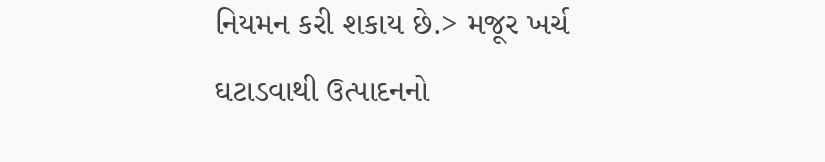નિયમન કરી શકાય છે.> મજૂર ખર્ચ ઘટાડવાથી ઉત્પાદનનો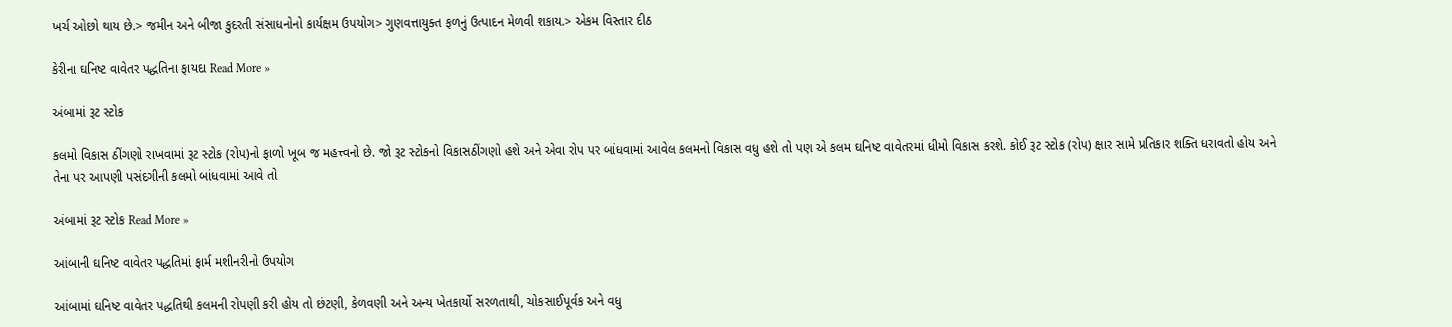ખર્ચ ઓછો થાય છે.> જમીન અને બીજા કુદરતી સંસાધનોનો કાર્યક્ષમ ઉપયોગ> ગુણવત્તાયુક્ત ફળનું ઉત્પાદન મેળવી શકાય.> એકમ વિસ્તાર દીઠ

કેરીના ઘનિષ્ટ વાવેતર પદ્ધતિના ફાયદા Read More »

અંબામાં રૂટ સ્ટોક

કલમો વિકાસ ઠીંગણો રાખવામાં રૂટ સ્ટોક (રોપ)નો ફાળો ખૂબ જ મહત્ત્વનો છે. જો રૂટ સ્ટોકનો વિકાસઠીંગણો હશે અને એવા રોપ પર બાંધવામાં આવેલ કલમનો વિકાસ વધુ હશે તો પણ એ કલમ ઘનિષ્ટ વાવેતરમાં ધીમો વિકાસ કરશે. કોઈ રૂટ સ્ટોક (રોપ) ક્ષાર સામે પ્રતિકાર શક્તિ ધરાવતો હોય અને તેના પર આપણી પસંદગીની કલમો બાંધવામાં આવે તો

અંબામાં રૂટ સ્ટોક Read More »

આંબાની ઘનિષ્ટ વાવેતર પદ્ધતિમાં ફાર્મ મશીનરીનો ઉપયોગ

આંબામાં ઘનિષ્ટ વાવેતર પદ્ધતિથી કલમની રોપણી કરી હોય તો છંટણી, કેળવણી અને અન્ય ખેતકાર્યો સરળતાથી, ચોકસાઈપૂર્વક અને વધુ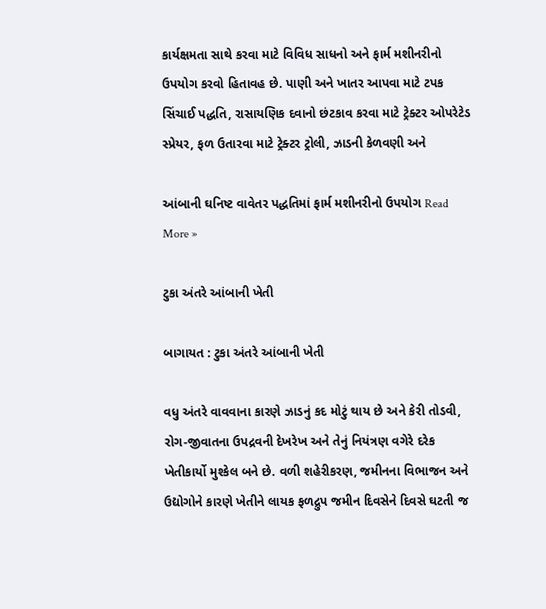કાર્યક્ષમતા સાથે કરવા માટે વિવિધ સાધનો અને ફાર્મ મશીનરીનો ઉપયોગ કરવો હિતાવહ છે. પાણી અને ખાતર આપવા માટે ટપક સિંચાઈ પદ્ધતિ, રાસાયણિક દવાનો છંટકાવ કરવા માટે ટ્રેક્ટર ઓપરેટેડ સ્પ્રેયર, ફળ ઉતારવા માટે ટ્રેક્ટર ટ્રોલી, ઝાડની કેળવણી અને

આંબાની ઘનિષ્ટ વાવેતર પદ્ધતિમાં ફાર્મ મશીનરીનો ઉપયોગ Read More »

ટુકા અંતરે આંબાની ખેતી

બાગાયત : ટુકા અંતરે આંબાની ખેતી

વધુ અંતરે વાવવાના કારણે ઝાડનું કદ મોટું થાય છે અને કેરી તોડવી, રોગ-જીવાતના ઉપદ્રવની દેખરેખ અને તેનું નિયંત્રણ વગેરે દરેક ખેતીકાર્યો મુશ્કેલ બને છે. વળી શહેરીકરણ, જમીનના વિભાજન અને ઉદ્યોગોને કારણે ખેતીને લાયક ફળદ્રુપ જમીન દિવસેને દિવસે ઘટતી જ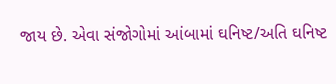જાય છે. એવા સંજોગોમાં આંબામાં ઘનિષ્ટ/અતિ ઘનિષ્ટ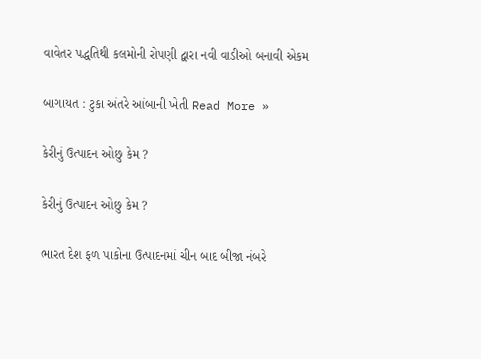વાવેતર પદ્ધતિથી કલમોની રોપણી દ્વારા નવી વાડીઓ બનાવી એકમ

બાગાયત : ટુકા અંતરે આંબાની ખેતી Read More »

કેરીનું ઉત્પાદન ઓછુ કેમ ?

કેરીનું ઉત્પાદન ઓછુ કેમ ?

ભારત દેશ ફળ પાકોના ઉત્પાદનમાં ચીન બાદ બીજા નંબરે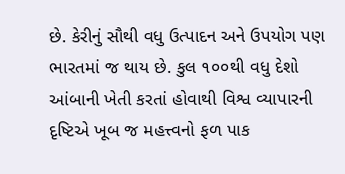છે. કેરીનું સૌથી વધુ ઉત્પાદન અને ઉપયોગ પણ ભારતમાં જ થાય છે. કુલ ૧૦૦થી વધુ દેશો આંબાની ખેતી કરતાં હોવાથી વિશ્વ વ્યાપારની દૃષ્ટિએ ખૂબ જ મહત્ત્વનો ફળ પાક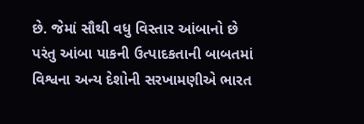છે. જેમાં સૌથી વધુ વિસ્તાર આંબાનો છે પરંતુ આંબા પાકની ઉત્પાદકતાની બાબતમાં વિશ્વના અન્ય દેશોની સરખામણીએ ભારત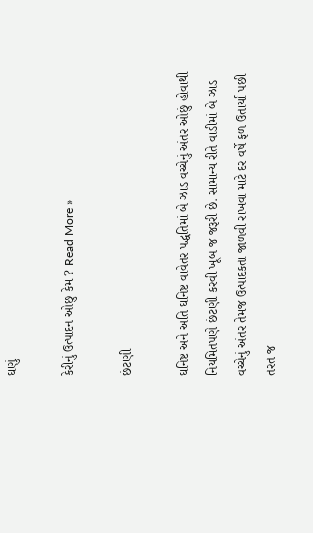ઘણું

કેરીનું ઉત્પાદન ઓછુ કેમ ? Read More »

છંટણી

ઘનિષ્ટ અને અતિ ઘનિષ્ટ વાવેતર પદ્ધતિમાં બે ઝાડ વચ્ચેનું અંતર ઓછું હોવાથી નિયમિતપણે છંટણી કરવી ખૂબ જ જરૂરી છે. સામાન્ય રીતે વાડીમાં બે ઝાડ વચ્ચેનું અંતર તેમજ ઉત્પાદકતા જાળવી રાખવા માટે દર વર્ષે ફળ ઉતાર્યા પછી તરત જ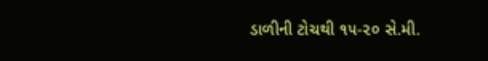ડાળીની ટોચથી ૧૫-૨૦ સે.મી.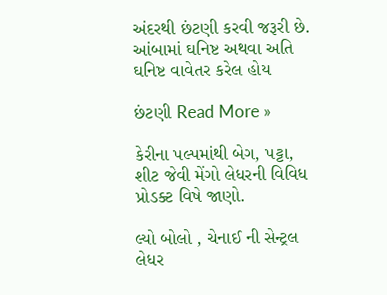અંદરથી છંટણી કરવી જરૂરી છે. આંબામાં ઘનિષ્ટ અથવા અતિ ઘનિષ્ટ વાવેતર કરેલ હોય

છંટણી Read More »

કેરીના પલ્પમાંથી બેગ, પટ્ટા, શીટ જેવી મેંગો લેધરની વિવિધ પ્રોડક્ટ વિષે જાણો.

લ્યો બોલો , ચેનાઈ ની સેન્ટ્રલ લેધર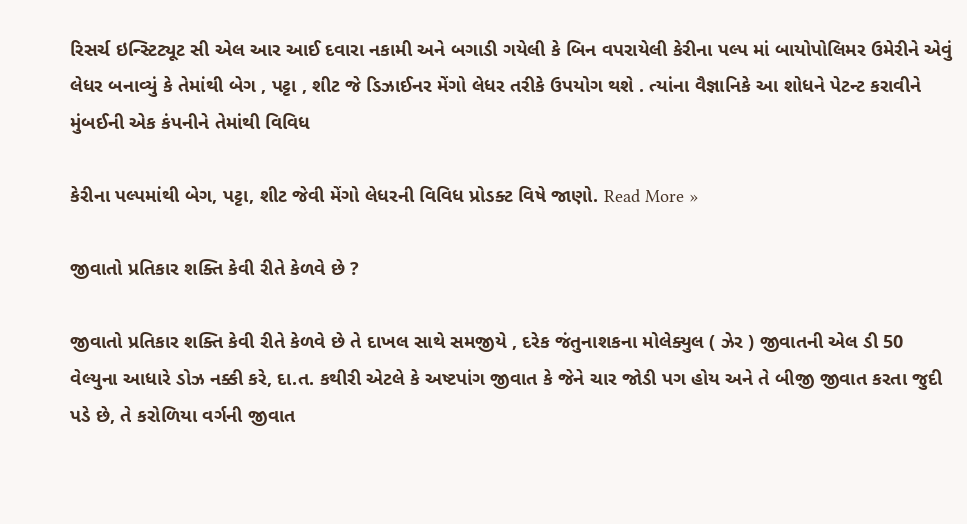રિસર્ચ ઇન્સ્ટિટ્યૂટ સી એલ આર આઈ દવારા નકામી અને બગાડી ગયેલી કે બિન વપરાયેલી કેરીના પલ્પ માં બાયોપોલિમર ઉમેરીને એવું લેધર બનાવ્યું કે તેમાંથી બેગ , પટ્ટા , શીટ જે ડિઝાઈનર મેંગો લેધર તરીકે ઉપયોગ થશે . ત્યાંના વૈજ્ઞાનિકે આ શોધને પેટન્ટ કરાવીને મુંબઈની એક કંપનીને તેમાંથી વિવિધ

કેરીના પલ્પમાંથી બેગ, પટ્ટા, શીટ જેવી મેંગો લેધરની વિવિધ પ્રોડક્ટ વિષે જાણો. Read More »

જીવાતો પ્રતિકાર શક્તિ કેવી રીતે કેળવે છે ?

જીવાતો પ્રતિકાર શક્તિ કેવી રીતે કેળવે છે તે દાખલ સાથે સમજીયે , દરેક જંતુનાશકના મોલેક્યુલ ( ઝેર ) જીવાતની એલ ડી 50 વેલ્યુના આધારે ડોઝ નક્કી કરે, દા.ત. કથીરી એટલે કે અષ્ટપાંગ જીવાત કે જેને ચાર જોડી પગ હોય અને તે બીજી જીવાત કરતા જુદી પડે છે, તે કરોળિયા વર્ગની જીવાત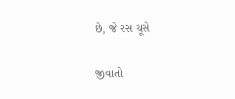છે, જે રસ ચૂસે

જીવાતો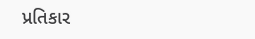પ્રતિકાર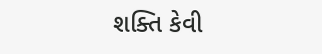શક્તિ કેવી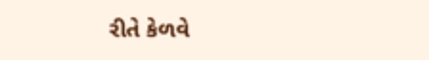રીતે કેળવે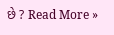છે ? Read More »